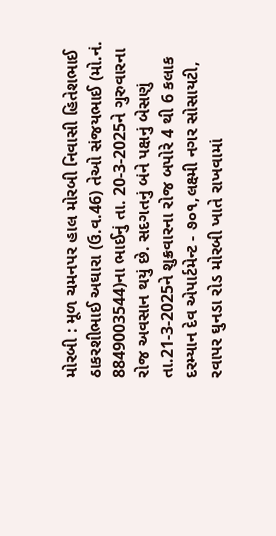મોરબી : મૂળ ચમનપર હાલ મોરબી નિવાસી હિતેશભાઈ ઠાકરશીભાઈ અઘારા (ઉ.વ.46) તેઓ સંજયભાઈ (મો.નં. 8849003544)ના ભાઈનું તા. 20-3-2025ને ગુરુવારના રોજ અવસાન થયું છે. સદગતનું બંને પક્ષનું બેસણું તા.21-3-2025ને શુક્રવારના રોજ બપોરે 4 થી 6 કલાક દરમ્યાન દેવ એપાર્ટમેન્ટ - ૭૦૧,લક્ષ્મી નગર સોસાયટી, રવાપર ઘુનડા રોડ મોરબી ખાતે રાખવામાં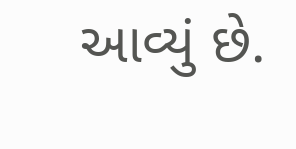આવ્યું છે.